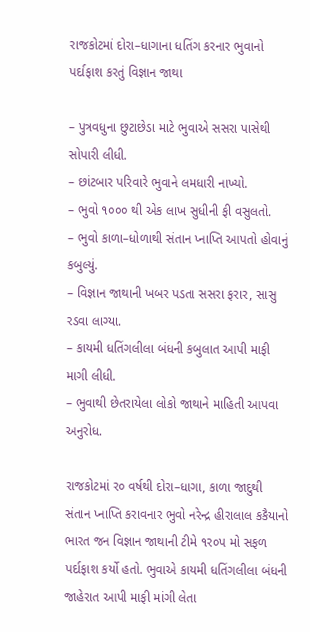રાજકોટમાં દોરા–ધાગાના ધતિંગ કરનાર ભુવાનો પર્દાફાશ કરતું વિજ્ઞાન જાથા

– પુત્રવધુના છુટાછેડા માટે ભુવાએ સસરા પાસેથી સોપારી લીધી.
– છાંટબાર પરિવારે ભુવાને લમધારી નાખ્યો.
– ભુવો ૧૦૦૦ થી એક લાખ સુધીની ફી વસુલતો.
– ભુવો કાળા–ધોળાથી સંતાન પ્નાપ્તિ આપતો હોવાનું કબુલ્યું.
– વિજ્ઞાન જાથાની ખબર પડતા સસરા ફરાર, સાસુ રડવા લાગ્યા.
– કાયમી ધતિંગલીલા બંધની કબુલાત આપી માફી માગી લીધી.
– ભુવાથી છેતરાયેલા લોકો જાથાને માહિતી આપવા અનુરોધ.

રાજકોટમાં ર૦ વર્ષથી દોરા–ધાગા, કાળા જાદુથી સંતાન પ્નાપ્તિ કરાવનાર ભુવો નરેન્દ્ર હીરાલાલ કકૈયાનો ભારત જન વિજ્ઞાન જાથાની ટીમે ૧ર૦પ મો સફળ પર્દાફાશ કર્યો હતો. ભુવાએ કાયમી ધતિંગલીલા બંધની જાહેરાત આપી માફી માંગી લેતા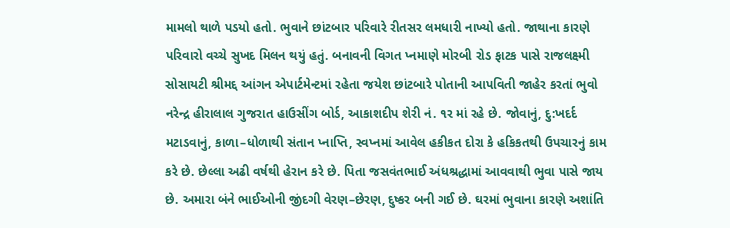મામલો થાળે પડયો હતો. ભુવાને છાંટબાર પરિવારે રીતસર લમધારી નાખ્યો હતો. જાથાના કારણે પરિવારો વચ્ચે સુખદ મિલન થયું હતું. બનાવની વિગત પ્નમાણે મોરબી રોડ ફાટક પાસે રાજલક્ષ્મી સોસાયટી શ્રીમદ્દ આંગન એપાર્ટમેન્ટમાં રહેતા જયેશ છાંટબારે પોતાની આપવિતી જાહેર કરતાં ભુવો નરેન્દ્ર હીરાલાલ ગુજરાત હાઉસીંગ બોર્ડ, આકાશદીપ શેરી નં. ૧ર માં રહે છે. જોવાનું, દુ:ખદર્દ મટાડવાનું, કાળા–ધોળાથી સંતાન પ્નાપ્તિ, સ્વપ્નમાં આવેલ હકીકત દોરા કે હકિકતથી ઉપચારનું કામ કરે છે. છેલ્લા અઢી વર્ષથી હેરાન કરે છે. પિતા જસવંતભાઈ અંધશ્રદ્ધામાં આવવાથી ભુવા પાસે જાય છે. અમારા બંને ભાઈઓની જીંદગી વેરણ–છેરણ, દુષ્કર બની ગઈ છે. ઘરમાં ભુવાના કારણે અશાંતિ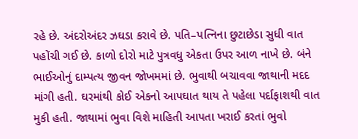રહે છે. અંદરોઅંદર ઝઘડા કરાવે છે. પતિ–પત્નિના છુટાછેડા સુધી વાત પહોંચી ગઈ છે. કાળો દોરો માટે પુત્રવધુ એકતા ઉપર આળ નાખે છે. બંને ભાઈઓનું દામ્પત્ય જીવન જોખમમાં છે. ભુવાથી બચાવવા જાથાની મદદ માંગી હતી. ઘરમાંથી કોઈ એકનો આપઘાત થાય તે પહેલા પર્દાફાશથી વાત મુકી હતી. જાથામાં ભુવા વિશે માહિતી આપતા ખરાઈ કરતાં ભુવો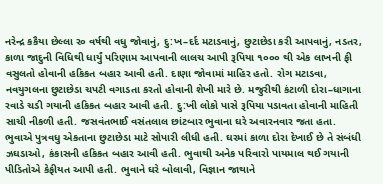નરેન્દ્ર કકૈયા છેલ્લા ર૦ વર્ષથી વધુ જોવાનું, દુ:ખ–દર્દ મટાડવાનું, છુટાછેડા કરી આપવાનું, નડતર, કાળા જાદુની વિધિથી ધાર્યું પરિણામ આપવાની લાલચ આપી રૂપિયા ૧૦૦૦ થી એક લાખની ફી વસુલતો હોવાની હકિકત બહાર આવી હતી. દાણા જોવામાં માહિર હતો. રોગ મટાડવા, નવયુગલના છુટાછેડા ચપટી વગાડતા કરતો હોવાની શેખી મારે છે. મજુરીથી કંટાળી દોરા–ધાગાના રવાડે ચડી ગયાની હકિકત બહાર આવી હતી. દુ:ખી લોકો પાસે રૂપિયા પડાવતા હોવાની માહિતી સાચી નીકળી હતી. જસવંતભાઈ વસંતલાલ છાંટબાર ભુવાના ઘરે અવારનવાર જતા હતા. ભુવાએ પુત્રવધુ એકતાના છુટાછેડા માટે સોપારી લીધી હતી. ઘરમાં કાળા દોરા દેખાઈ છે તે સંબંધી ઝઘડાઓ, કંકાસની હકિકત બહાર આવી હતી. ભુવાથી અનેક પરિવારો પાયમાલ થઈ ગયાની પીડિતોએ કેફીયત આપી હતી. ભુવાને ઘરે બોલાવી, વિજ્ઞાન જાથાને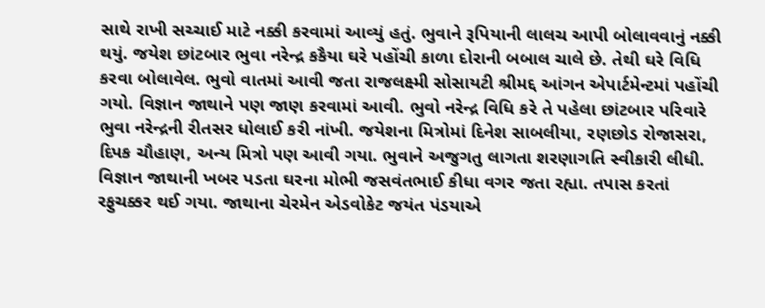સાથે રાખી સચ્ચાઈ માટે નક્કી કરવામાં આવ્યું હતું. ભુવાને રૂપિયાની લાલચ આપી બોલાવવાનું નક્કી થયું. જયેશ છાંટબાર ભુવા નરેન્દ્ર કકૈયા ઘરે પહોંચી કાળા દોરાની બબાલ ચાલે છે. તેથી ઘરે વિધિ કરવા બોલાવેલ. ભુવો વાતમાં આવી જતા રાજલક્ષ્મી સોસાયટી શ્રીમદ્દ આંગન એપાર્ટમેન્ટમાં પહોંચી ગયો. વિજ્ઞાન જાથાને પણ જાણ કરવામાં આવી. ભુવો નરેન્દ્ર વિધિ કરે તે પહેલા છાંટબાર પરિવારે ભુવા નરેન્દ્રની રીતસર ધોલાઈ કરી નાંખી. જયેશના મિત્રોમાં દિનેશ સાબલીયા, રણછોડ રોજાસરા, દિપક ચૌહાણ, અન્ય મિત્રો પણ આવી ગયા. ભુવાને અજુગતુ લાગતા શરણાગતિ સ્વીકારી લીધી. વિજ્ઞાન જાથાની ખબર પડતા ઘરના મોભી જસવંતભાઈ કીધા વગર જતા રહ્યા. તપાસ કરતાં રફુચક્કર થઈ ગયા. જાથાના ચેરમેન એડવોકેટ જયંત પંડયાએ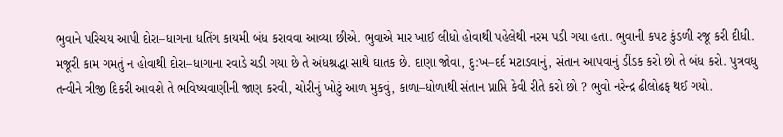ભુવાને પરિચય આપી દોરા–ધાગના ધતિંગ કાયમી બંધ કરાવવા આવ્યા છીએ. ભુવાએ માર ખાઈ લીધો હોવાથી પહેલેથી નરમ પડી ગયા હતા. ભુવાની કપટ કુંડળી રજૂ કરી દીધી. મજૂરી કામ ગમતું ન હોવાથી દોરા–ધાગાના રવાડે ચડી ગયા છે તે અંધશ્રદ્ધા સાથે ઘાતક છે. દાણા જોવા, દુ:ખ–દર્દ મટાડવાનું, સંતાન આપવાનું ડીંડક કરો છો તે બંધ કરો. પુત્રવધુ તન્વીને ત્રીજી દિકરી આવશે તે ભવિષ્યવાણીની જાણ કરવી, ચોરીનું ખોટું આળ મુકવું, કાળા–ધોળાથી સંતાન પ્નાપ્તિ કેવી રીતે કરો છો ? ભુવો નરેન્દ્ર ઢીલોઢફ થઈ ગયો.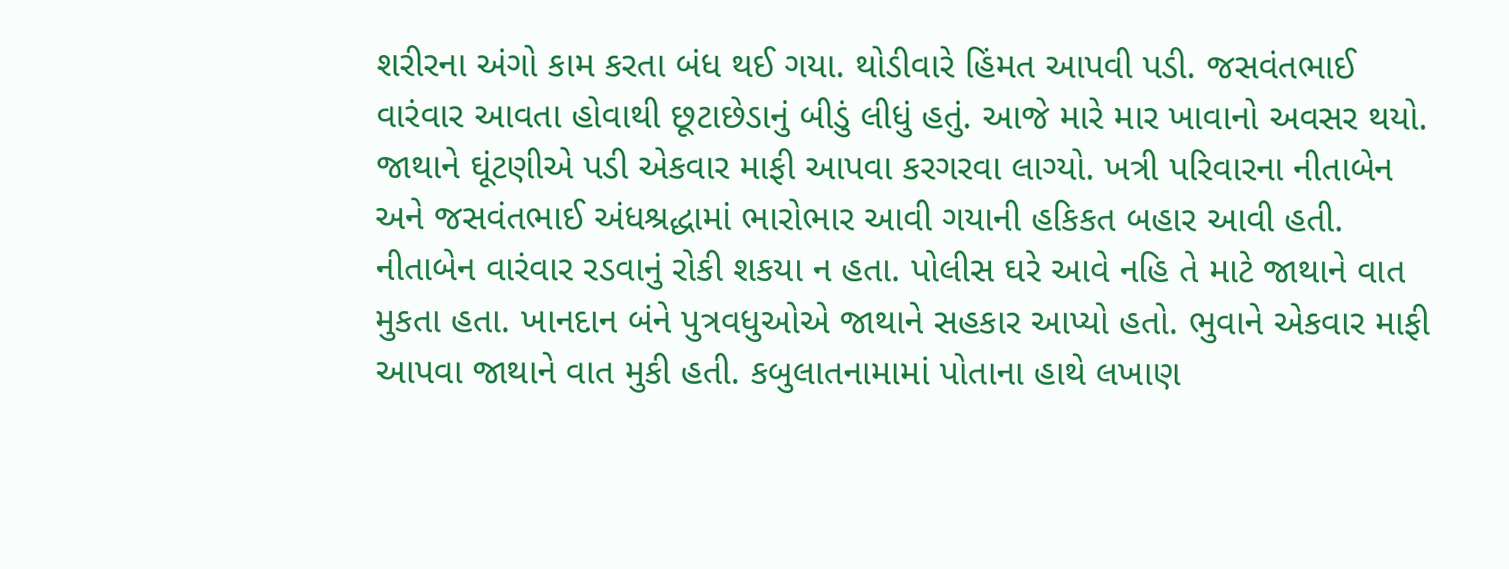શરીરના અંગો કામ કરતા બંધ થઈ ગયા. થોડીવારે હિંમત આપવી પડી. જસવંતભાઈ વારંવાર આવતા હોવાથી છૂટાછેડાનું બીડું લીધું હતું. આજે મારે માર ખાવાનો અવસર થયો. જાથાને ઘૂંટણીએ પડી એકવાર માફી આપવા કરગરવા લાગ્યો. ખત્રી પરિવારના નીતાબેન અને જસવંતભાઈ અંધશ્રદ્ધામાં ભારોભાર આવી ગયાની હકિકત બહાર આવી હતી. નીતાબેન વારંવાર રડવાનું રોકી શકયા ન હતા. પોલીસ ઘરે આવે નહિ તે માટે જાથાને વાત મુકતા હતા. ખાનદાન બંને પુત્રવધુઓએ જાથાને સહકાર આપ્યો હતો. ભુવાને એકવાર માફી આપવા જાથાને વાત મુકી હતી. કબુલાતનામામાં પોતાના હાથે લખાણ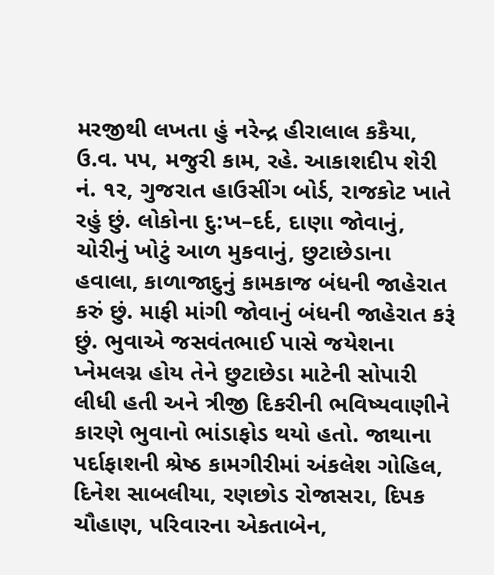મરજીથી લખતા હું નરેન્દ્ર હીરાલાલ કકૈયા, ઉ.વ. પપ, મજુરી કામ, રહે. આકાશદીપ શેરી નં. ૧ર, ગુજરાત હાઉસીંગ બોર્ડ, રાજકોટ ખાતે રહું છું. લોકોના દુ:ખ–દર્દ, દાણા જોવાનું, ચોરીનું ખોટું આળ મુકવાનું, છુટાછેડાના હવાલા, કાળાજાદુનું કામકાજ બંધની જાહેરાત કરું છું. માફી માંગી જોવાનું બંધની જાહેરાત કરૂં છું. ભુવાએ જસવંતભાઈ પાસે જયેશના પ્નેમલગ્ન હોય તેને છુટાછેડા માટેની સોપારી લીધી હતી અને ત્રીજી દિકરીની ભવિષ્યવાણીને કારણે ભુવાનો ભાંડાફોડ થયો હતો. જાથાના પર્દાફાશની શ્રેષ્ઠ કામગીરીમાં અંકલેશ ગોહિલ, દિનેશ સાબલીયા, રણછોડ રોજાસરા, દિપક ચૌહાણ, પરિવારના એકતાબેન,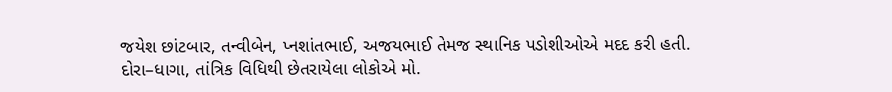જયેશ છાંટબાર, તન્વીબેન, પ્નશાંતભાઈ, અજયભાઈ તેમજ સ્થાનિક પડોશીઓએ મદદ કરી હતી. દોરા–ધાગા, તાંત્રિક વિધિથી છેતરાયેલા લોકોએ મો.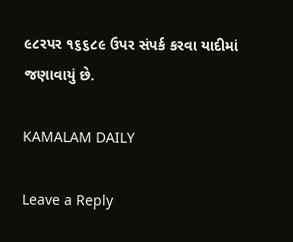૯૮રપર ૧૬૬૮૯ ઉપર સંપર્ક કરવા યાદીમાં જણાવાયું છે.

KAMALAM DAILY

Leave a Reply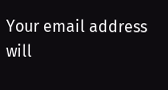Your email address will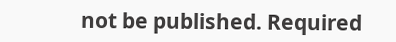not be published. Required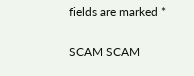fields are marked *

SCAM SCAM